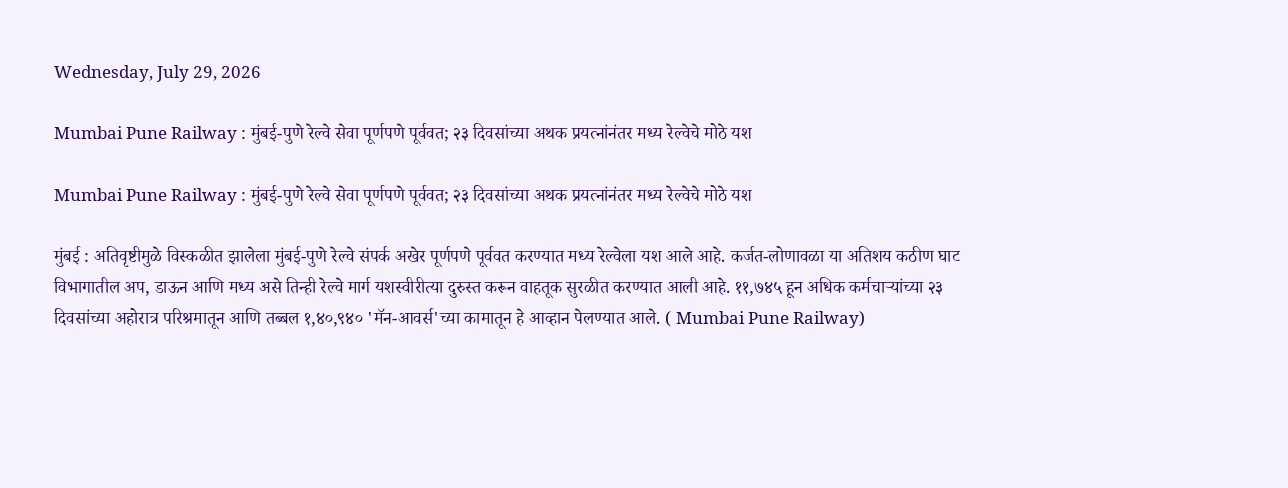Wednesday, July 29, 2026

Mumbai Pune Railway : मुंबई-पुणे रेल्वे सेवा पूर्णपणे पूर्ववत; २३ दिवसांच्या अथक प्रयत्नांनंतर मध्य रेल्वेचे मोठे यश

Mumbai Pune Railway : मुंबई-पुणे रेल्वे सेवा पूर्णपणे पूर्ववत; २३ दिवसांच्या अथक प्रयत्नांनंतर मध्य रेल्वेचे मोठे यश

मुंबई : अतिवृष्टीमुळे विस्कळीत झालेला मुंबई-पुणे रेल्वे संपर्क अखेर पूर्णपणे पूर्ववत करण्यात मध्य रेल्वेला यश आले आहे. कर्जत-लोणावळा या अतिशय कठीण घाट विभागातील अप, डाऊन आणि मध्य असे तिन्ही रेल्वे मार्ग यशस्वीरीत्या दुरुस्त करून वाहतूक सुरळीत करण्यात आली आहे. ११,७४५ हून अधिक कर्मचाऱ्यांच्या २३ दिवसांच्या अहोरात्र परिश्रमातून आणि तब्बल १,४०,९४० 'मॅन-आवर्स'च्या कामातून हे आव्हान पेलण्यात आले. ( Mumbai Pune Railway)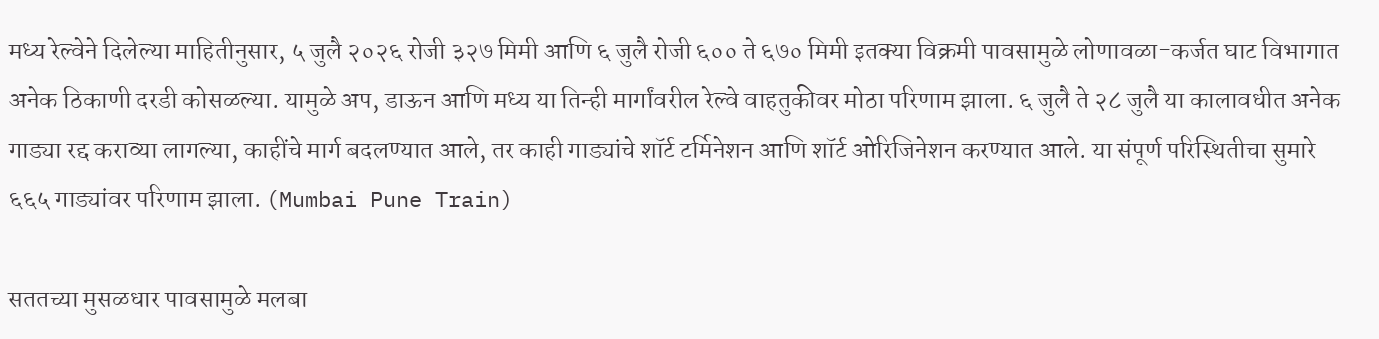मध्य रेल्वेने दिलेल्या माहितीनुसार, ५ जुलै २०२६ रोजी ३२७ मिमी आणि ६ जुलै रोजी ६०० ते ६७० मिमी इतक्या विक्रमी पावसामुळे लोणावळा-कर्जत घाट विभागात अनेक ठिकाणी दरडी कोसळल्या. यामुळे अप, डाऊन आणि मध्य या तिन्ही मार्गांवरील रेल्वे वाहतुकीवर मोठा परिणाम झाला. ६ जुलै ते २८ जुलै या कालावधीत अनेक गाड्या रद्द कराव्या लागल्या, काहींचे मार्ग बदलण्यात आले, तर काही गाड्यांचे शॉर्ट टर्मिनेशन आणि शॉर्ट ओरिजिनेशन करण्यात आले. या संपूर्ण परिस्थितीचा सुमारे ६६५ गाड्यांवर परिणाम झाला. (Mumbai Pune Train)

सततच्या मुसळधार पावसामुळे मलबा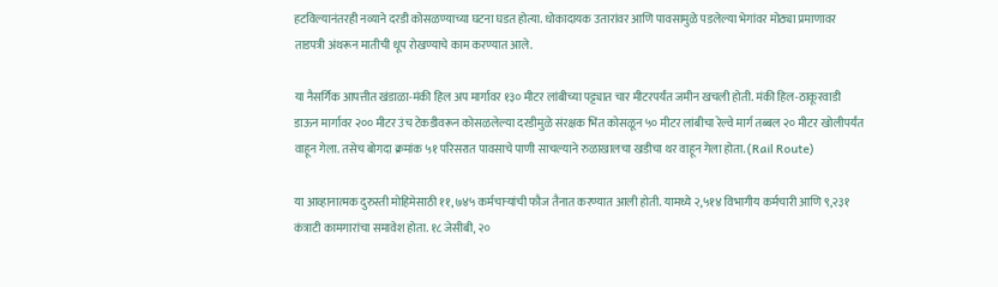हटविल्यानंतरही नव्याने दरडी कोसळण्याच्या घटना घडत होत्या. धोकादायक उतारांवर आणि पावसामुळे पडलेल्या भेगांवर मोठ्या प्रमाणावर ताडपत्री अंथरून मातीची धूप रोखण्याचे काम करण्यात आले.

या नैसर्गिक आपत्तीत खंडाळा-मंकी हिल अप मार्गावर १३० मीटर लांबीच्या पट्ट्यात चार मीटरपर्यंत जमीन खचली होती. मंकी हिल-ठाकूरवाडी डाऊन मार्गावर २०० मीटर उंच टेकडीवरून कोसळलेल्या दरडीमुळे संरक्षक भिंत कोसळून ५० मीटर लांबीचा रेल्वे मार्ग तब्बल २० मीटर खोलीपर्यंत वाहून गेला. तसेच बोगदा क्रमांक ५१ परिसरात पावसाचे पाणी साचल्याने रुळाखालचा खडीचा थर वाहून गेला होता. (Rail Route)

या आव्हानात्मक दुरुस्ती मोहिमेसाठी ११,७४५ कर्मचाऱ्यांची फौज तैनात करण्यात आली होती. यामध्ये २,५१४ विभागीय कर्मचारी आणि ९,२३१ कंत्राटी कामगारांचा समावेश होता. १८ जेसीबी, २०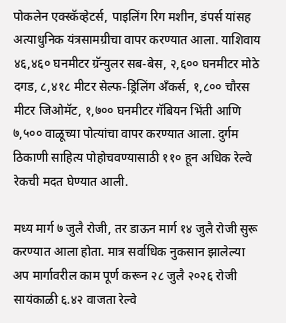पोकलेन एक्स्कॅव्हेटर्स, पाइलिंग रिग मशीन, डंपर्स यांसह अत्याधुनिक यंत्रसामग्रीचा वापर करण्यात आला. याशिवाय ४६,४६० घनमीटर ग्रॅन्युलर सब-बेस, २,६०० घनमीटर मोठे दगड, ८,४१८ मीटर सेल्फ-ड्रिलिंग अँकर्स, १,८०० चौरस मीटर जिओमॅट, १,७०० घनमीटर गॅबियन भिंती आणि ७,५०० वाळूच्या पोत्यांचा वापर करण्यात आला. दुर्गम ठिकाणी साहित्य पोहोचवण्यासाठी ११० हून अधिक रेल्वे रेकची मदत घेण्यात आली.

मध्य मार्ग ७ जुलै रोजी, तर डाऊन मार्ग १४ जुलै रोजी सुरू करण्यात आला होता. मात्र सर्वाधिक नुकसान झालेल्या अप मार्गावरील काम पूर्ण करून २८ जुलै २०२६ रोजी सायंकाळी ६.४२ वाजता रेल्वे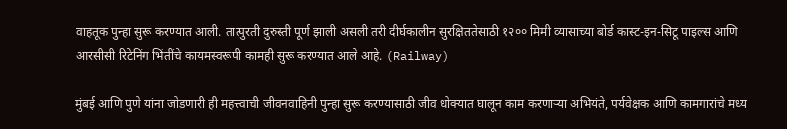वाहतूक पुन्हा सुरू करण्यात आली. तात्पुरती दुरुस्ती पूर्ण झाली असली तरी दीर्घकालीन सुरक्षिततेसाठी १२०० मिमी व्यासाच्या बोर्ड कास्ट-इन-सिटू पाइल्स आणि आरसीसी रिटेनिंग भिंतींचे कायमस्वरूपी कामही सुरू करण्यात आले आहे. (Railway)

मुंबई आणि पुणे यांना जोडणारी ही महत्त्वाची जीवनवाहिनी पुन्हा सुरू करण्यासाठी जीव धोक्यात घालून काम करणाऱ्या अभियंते, पर्यवेक्षक आणि कामगारांचे मध्य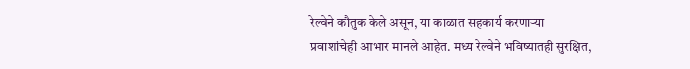रेल्वेने कौतुक केले असून, या काळात सहकार्य करणाऱ्या प्रवाशांचेही आभार मानले आहेत. मध्य रेल्वेने भविष्यातही सुरक्षित,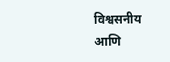विश्वसनीय आणि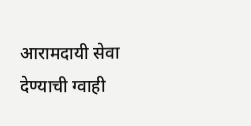आरामदायी सेवा देण्याची ग्वाही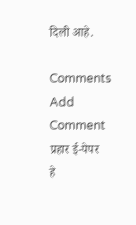दिली आहे.

Comments
Add Comment
प्रहार ई-पेपर
हे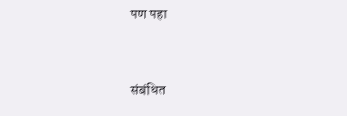पण पहा


संबंधित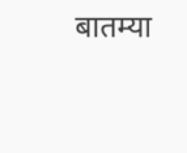बातम्या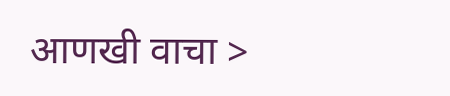आणखी वाचा >